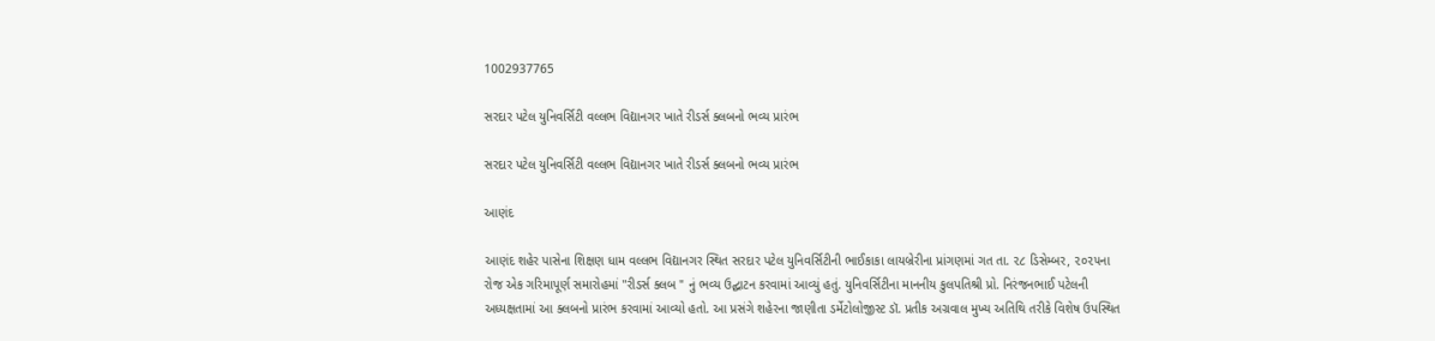1002937765

સરદાર પટેલ યુનિવર્સિટી વલ્લભ વિદ્યાનગર ખાતે રીડર્સ ક્લબનો ભવ્ય પ્રારંભ

સરદાર પટેલ યુનિવર્સિટી વલ્લભ વિદ્યાનગર ખાતે રીડર્સ ક્લબનો ભવ્ય પ્રારંભ

આણંદ

આણંદ શહેર પાસેના શિક્ષણ ધામ વલ્લભ વિદ્યાનગર સ્થિત સરદાર પટેલ યુનિવર્સિટીની ભાઈકાકા લાયબ્રેરીના પ્રાંગણમાં ગત તા. ૨૮ ડિસેમ્બર, ૨૦૨૫ના રોજ એક ગરિમાપૂર્ણ સમારોહમાં "રીડર્સ ક્લબ " નું ભવ્ય ઉદ્ઘાટન કરવામાં આવ્યું હતું. યુનિવર્સિટીના માનનીય કુલપતિશ્રી પ્રો. નિરંજનભાઈ પટેલની અધ્યક્ષતામાં આ ક્લબનો પ્રારંભ કરવામાં આવ્યો હતો. આ પ્રસંગે શહેરના જાણીતા ડર્મેટોલોજીસ્ટ ડૉ. પ્રતીક અગ્રવાલ મુખ્ય અતિથિ તરીકે વિશેષ ઉપસ્થિત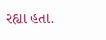રહ્યા હતા.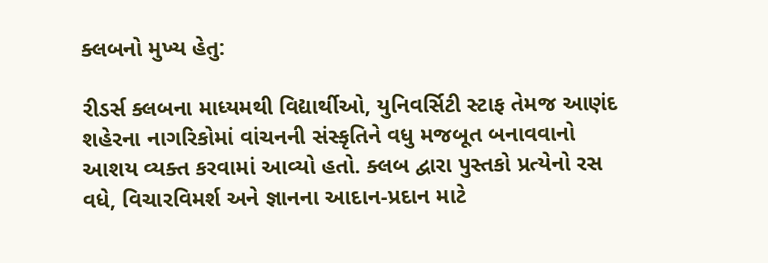ક્લબનો મુખ્ય હેતુ:

રીડર્સ ક્લબના માધ્યમથી વિદ્યાર્થીઓ, યુનિવર્સિટી સ્ટાફ તેમજ આણંદ શહેરના નાગરિકોમાં વાંચનની સંસ્કૃતિને વધુ મજબૂત બનાવવાનો આશય વ્યક્ત કરવામાં આવ્યો હતો. ક્લબ દ્વારા પુસ્તકો પ્રત્યેનો રસ વધે, વિચારવિમર્શ અને જ્ઞાનના આદાન-પ્રદાન માટે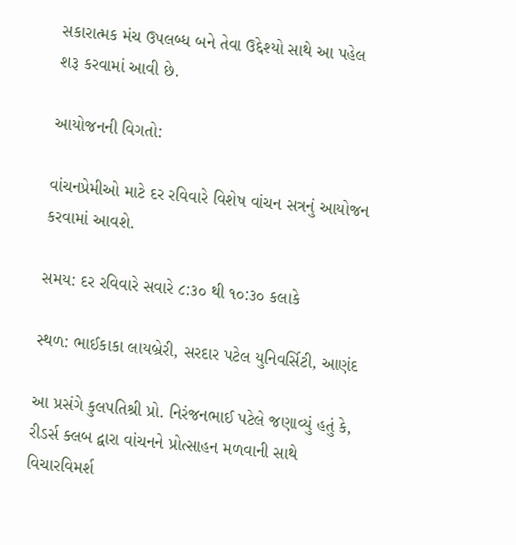સકારાત્મક મંચ ઉપલબ્ધ બને તેવા ઉદ્દેશ્યો સાથે આ પહેલ શરૂ કરવામાં આવી છે.

આયોજનની વિગતો:

વાંચનપ્રેમીઓ માટે દર રવિવારે વિશેષ વાંચન સત્રનું આયોજન કરવામાં આવશે.

સમય: દર રવિવારે સવારે ૮:૩૦ થી ૧૦:૩૦ કલાકે

સ્થળ: ભાઈકાકા લાયબ્રેરી, સરદાર પટેલ યુનિવર્સિટી, આણંદ

આ પ્રસંગે કુલપતિશ્રી પ્રો. નિરંજનભાઈ પટેલે જણાવ્યું હતું કે, રીડર્સ ક્લબ દ્વારા વાંચનને પ્રોત્સાહન મળવાની સાથે વિચારવિમર્શ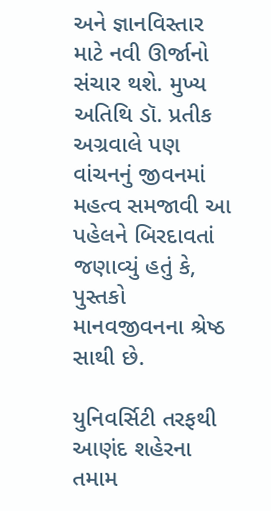અને જ્ઞાનવિસ્તાર માટે નવી ઊર્જાનો સંચાર થશે. મુખ્ય અતિથિ ડૉ. પ્રતીક અગ્રવાલે પણ વાંચનનું જીવનમાં મહત્વ સમજાવી આ પહેલને બિરદાવતાં જણાવ્યું હતું કે, પુસ્તકો માનવજીવનના શ્રેષ્ઠ સાથી છે.

યુનિવર્સિટી તરફથી આણંદ શહેરના તમામ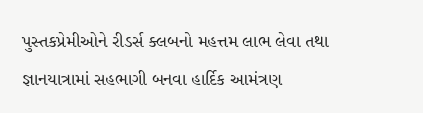પુસ્તકપ્રેમીઓને રીડર્સ ક્લબનો મહત્તમ લાભ લેવા તથા જ્ઞાનયાત્રામાં સહભાગી બનવા હાર્દિક આમંત્રણ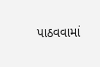પાઠવવામાં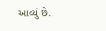આવ્યું છે.